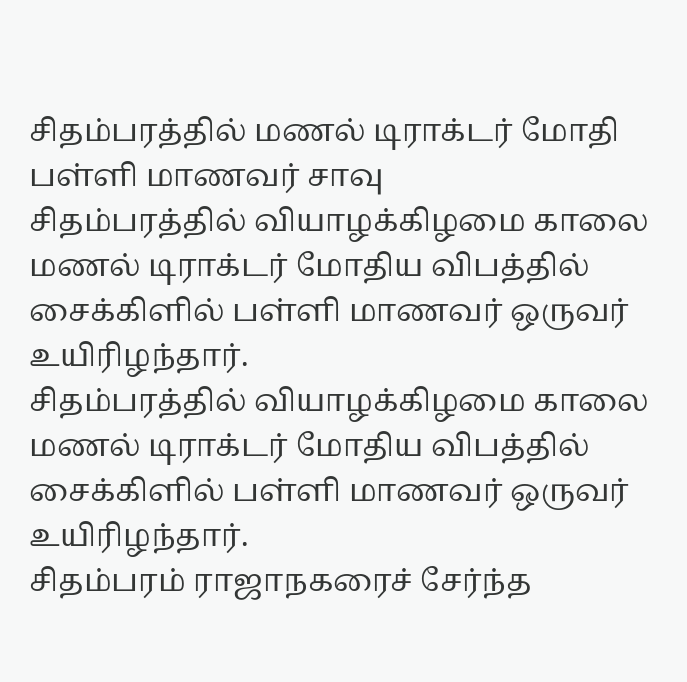சிதம்பரத்தில் மணல் டிராக்டர் மோதி பள்ளி மாணவர் சாவு
சிதம்பரத்தில் வியாழக்கிழமை காலை மணல் டிராக்டர் மோதிய விபத்தில் சைக்கிளில் பள்ளி மாணவர் ஒருவர் உயிரிழந்தார்.
சிதம்பரத்தில் வியாழக்கிழமை காலை மணல் டிராக்டர் மோதிய விபத்தில் சைக்கிளில் பள்ளி மாணவர் ஒருவர் உயிரிழந்தார்.
சிதம்பரம் ராஜாநகரைச் சேர்ந்த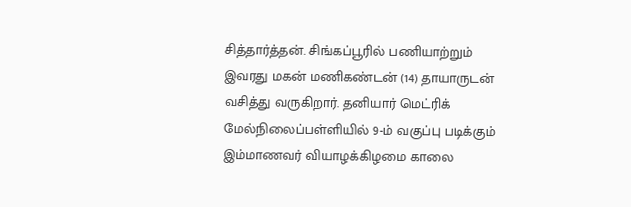சித்தார்த்தன். சிங்கப்பூரில் பணியாற்றும் இவரது மகன் மணிகண்டன் (14) தாயாருடன் வசித்து வருகிறார். தனியார் மெட்ரிக் மேல்நிலைப்பள்ளியில் 9-ம் வகுப்பு படிக்கும் இம்மாணவர் வியாழக்கிழமை காலை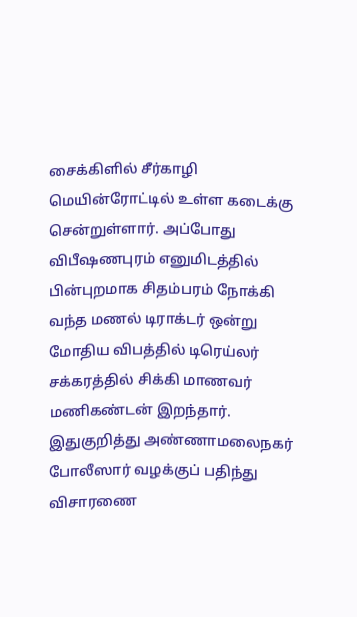சைக்கிளில் சீர்காழி மெயின்ரோட்டில் உள்ள கடைக்கு சென்றுள்ளார். அப்போது விபீஷணபுரம் எனுமிடத்தில் பின்புறமாக சிதம்பரம் நோக்கி வந்த மணல் டிராக்டர் ஒன்று மோதிய விபத்தில் டிரெய்லர் சக்கரத்தில் சிக்கி மாணவர் மணிகண்டன் இறந்தார். இதுகுறித்து அண்ணாமலைநகர் போலீஸார் வழக்குப் பதிந்து விசாரணை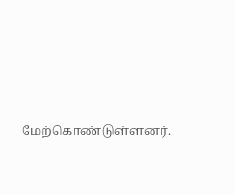மேற்கொண்டுள்ளனர்.